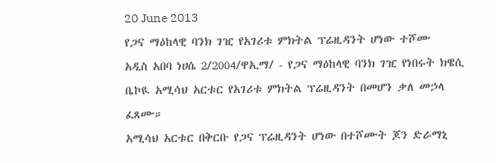20 June 2013
የጋና ማዕከላዊ ባንክ ገዢ የአገሪቱ ምክትል ፕሬዚዳንት ሆነው ተሾሙ
አዲስ አበባ ነሀሴ 2/2004/ዋኢማ/ - የጋና ማዕከላዊ ባንክ ገዢ የነበሩት ክዌሲ ቤኮዪ አሚሳህ አርቱር የአገሪቱ ምክትል ፕሬዚዳንት በመሆን ቃለ መኃላ ፈጸሙ።
አሚሳህ አርቱር በቅርቡ የጋና ፕሬዚዳንት ሆነው በተሾሙት ጆን ድራማኒ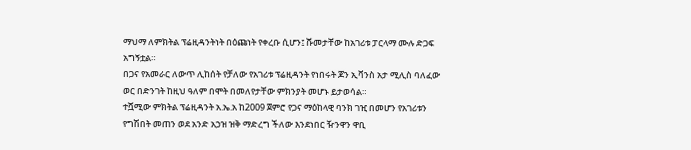ማህማ ለምክትል ፕሬዚዳንትነት በዕጩነት የቀረቡ ሲሆን፤ ሹመታቸው ከአገሪቱ ፓርላማ ሙሉ ድጋፍ አግኝቷል።
በጋና የአመራር ለውጥ ሊከሰት የቻለው የአገሪቱ ፕሬዚዳንት የነበሩት ጆን ኢቫንስ አታ ሚሊስ ባለፈው ወር በድንገት ከዚህ ዓለም በሞት በመለየታቸው ምክንያት መሆኑ ይታወሳል።
ተሿሚው ምክትል ፕሬዚዳንት አ.ኤ.አ ከ2009 ጀምሮ የጋና ማዕከላዊ ባንክ ገዢ በመሆን የአገሪቱን የግሽበት መጠን ወደ አንድ አኃዝ ዝቅ ማድረግ ችለው እንደነበር ዥንዋን ዋቢ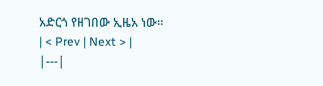አድርጎ የዘገበው ኢዜአ ነው።
| < Prev | Next > |
|---|